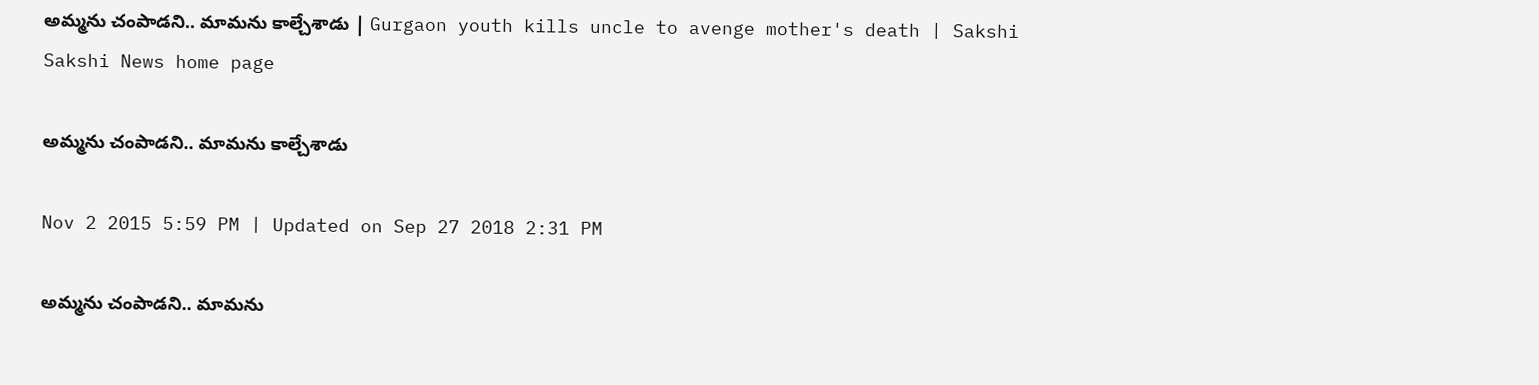అమ్మను చంపాడని.. మామను కాల్చేశాడు | Gurgaon youth kills uncle to avenge mother's death | Sakshi
Sakshi News home page

అమ్మను చంపాడని.. మామను కాల్చేశాడు

Nov 2 2015 5:59 PM | Updated on Sep 27 2018 2:31 PM

అమ్మను చంపాడని.. మామను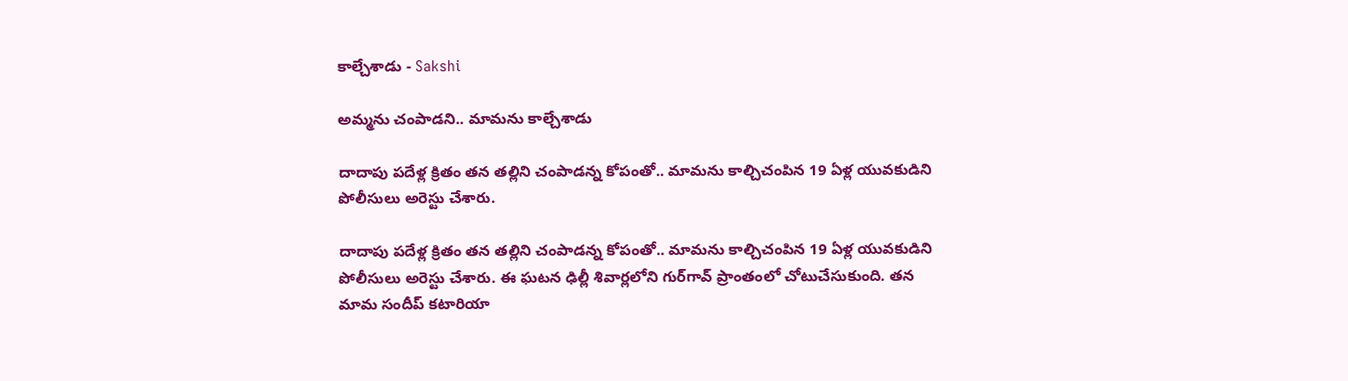కాల్చేశాడు - Sakshi

అమ్మను చంపాడని.. మామను కాల్చేశాడు

దాదాపు పదేళ్ల క్రితం తన తల్లిని చంపాడన్న కోపంతో.. మామను కాల్చిచంపిన 19 ఏళ్ల యువకుడిని పోలీసులు అరెస్టు చేశారు.

దాదాపు పదేళ్ల క్రితం తన తల్లిని చంపాడన్న కోపంతో.. మామను కాల్చిచంపిన 19 ఏళ్ల యువకుడిని పోలీసులు అరెస్టు చేశారు. ఈ ఘటన ఢిల్లీ శివార్లలోని గుర్‌గావ్ ప్రాంతంలో చోటుచేసుకుంది. తన మామ సందీప్ కటారియా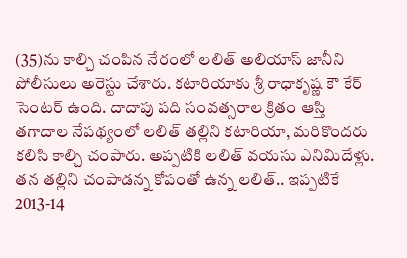(35)ను కాల్చి చంపిన నేరంలో లలిత్ అలియాస్ జానీని పోలీసులు అరెస్టు చేశారు. కటారియాకు శ్రీ రాధాకృష్ణ కౌ కేర్ సెంటర్ ఉంది. దాదాపు పది సంవత్సరాల క్రితం ఆస్తి తగాదాల నేపథ్యంలో లలిత్ తల్లిని కటారియా, మరికొందరు కలిసి కాల్చి చంపారు. అప్పటికి లలిత్ వయసు ఎనిమిదేళ్లు. తన తల్లిని చంపాడన్న కోపంతో ఉన్న లలిత్.. ఇప్పటికే 2013-14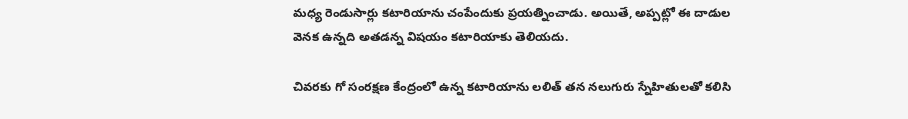మధ్య రెండుసార్లు కటారియాను చంపేందుకు ప్రయత్నించాడు. అయితే, అప్పట్లో ఈ దాడుల వెనక ఉన్నది అతడన్న విషయం కటారియాకు తెలియదు.

చివరకు గో సంరక్షణ కేంద్రంలో ఉన్న కటారియాను లలిత్ తన నలుగురు స్నేహితులతో కలిసి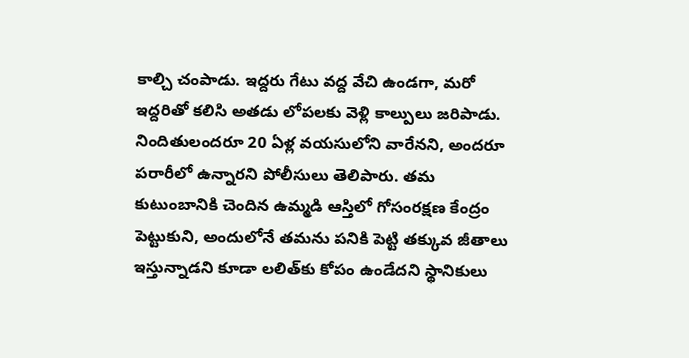కాల్చి చంపాడు. ఇద్దరు గేటు వద్ద వేచి ఉండగా, మరో ఇద్దరితో కలిసి అతడు లోపలకు వెళ్లి కాల్పులు జరిపాడు. నిందితులందరూ 20 ఏళ్ల వయసులోని వారేనని, అందరూ పరారీలో ఉన్నారని పోలీసులు తెలిపారు. తమ కుటుంబానికి చెందిన ఉమ్మడి ఆస్తిలో గోసంరక్షణ కేంద్రం పెట్టుకుని, అందులోనే తమను పనికి పెట్టి తక్కువ జీతాలు ఇస్తున్నాడని కూడా లలిత్‌కు కోపం ఉండేదని స్థానికులు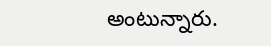అంటున్నారు.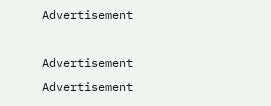Advertisement

Advertisement
Advertisement